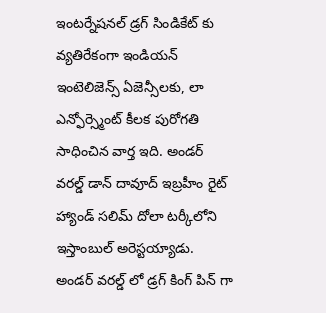ఇంటర్నేషనల్ డ్రగ్ సిండికేట్ కు వ్యతిరేకంగా ఇండియన్ ఇంటెలిజెన్స్ ఏజెన్సీలకు, లా ఎన్ఫోర్స్మెంట్ కీలక పురోగతి సాధించిన వార్త ఇది. అండర్ వరల్డ్ డాన్ దావూద్ ఇబ్రహీం రైట్ హ్యాండ్ సలిమ్ దోలా టర్కీలోని ఇస్తాంబుల్ అరెస్టయ్యాడు. అండర్ వరల్డ్ లో డ్రగ్ కింగ్ పిన్ గా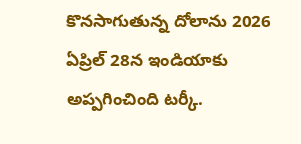కొనసాగుతున్న దోలాను 2026 ఏప్రిల్ 28న ఇండియాకు అప్పగించింది టర్కీ.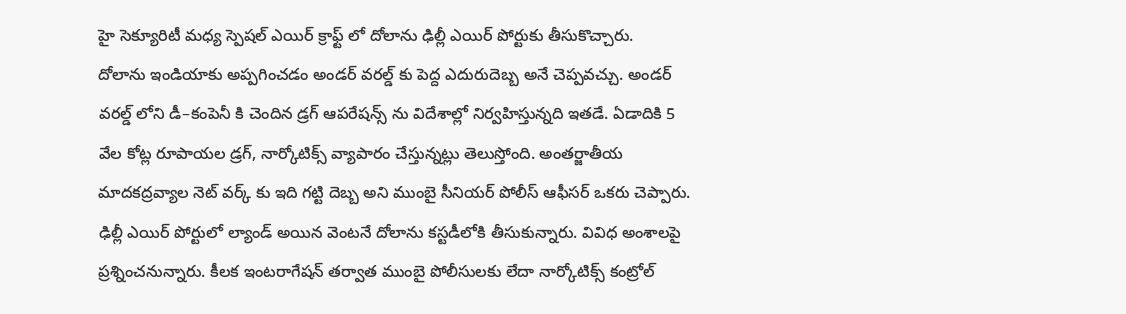హై సెక్యూరిటీ మధ్య స్పెషల్ ఎయిర్ క్రాఫ్ట్ లో దోలాను ఢిల్లీ ఎయిర్ పోర్టుకు తీసుకొచ్చారు.
దోలాను ఇండియాకు అప్పగించడం అండర్ వరల్డ్ కు పెద్ద ఎదురుదెబ్బ అనే చెప్పవచ్చు. అండర్ వరల్డ్ లోని డీ–కంపెనీ కి చెందిన డ్రగ్ ఆపరేషన్స్ ను విదేశాల్లో నిర్వహిస్తున్నది ఇతడే. ఏడాదికి 5 వేల కోట్ల రూపాయల డ్రగ్, నార్కోటిక్స్ వ్యాపారం చేస్తున్నట్లు తెలుస్తోంది. అంతర్జాతీయ మాదకద్రవ్యాల నెట్ వర్క్ కు ఇది గట్టి దెబ్బ అని ముంబై సీనియర్ పోలీస్ ఆఫీసర్ ఒకరు చెప్పారు. ఢిల్లీ ఎయిర్ పోర్టులో ల్యాండ్ అయిన వెంటనే దోలాను కస్టడీలోకి తీసుకున్నారు. వివిధ అంశాలపై ప్రశ్నించనున్నారు. కీలక ఇంటరాగేషన్ తర్వాత ముంబై పోలీసులకు లేదా నార్కోటిక్స్ కంట్రోల్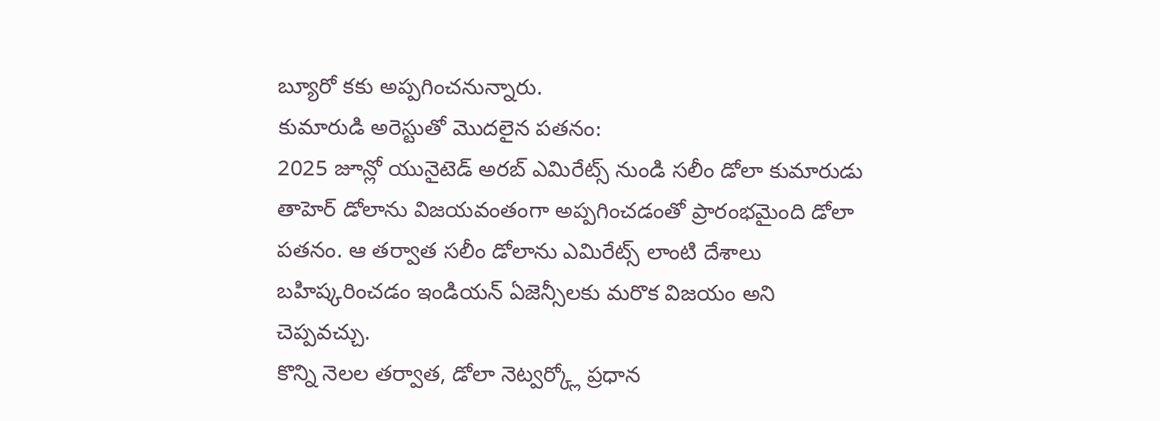బ్యూరో కకు అప్పగించనున్నారు.
కుమారుడి అరెస్టుతో మొదలైన పతనం:
2025 జూన్లో యునైటెడ్ అరబ్ ఎమిరేట్స్ నుండి సలీం డోలా కుమారుడు తాహెర్ డోలాను విజయవంతంగా అప్పగించడంతో ప్రారంభమైంది డోలా పతనం. ఆ తర్వాత సలీం డోలాను ఎమిరేట్స్ లాంటి దేశాలు బహిష్కరించడం ఇండియన్ ఏజెన్సీలకు మరొక విజయం అని చెప్పవచ్చు.
కొన్ని నెలల తర్వాత, డోలా నెట్వర్క్లో ప్రధాన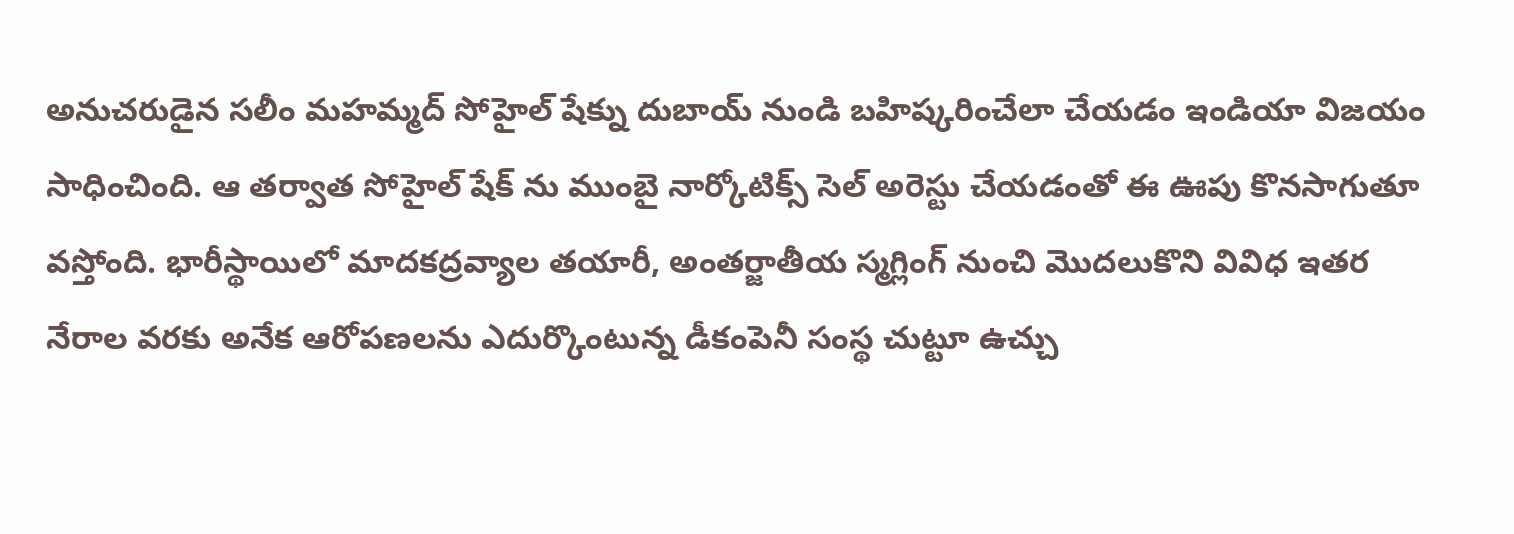అనుచరుడైన సలీం మహమ్మద్ సోహైల్ షేక్ను దుబాయ్ నుండి బహిష్కరించేలా చేయడం ఇండియా విజయం సాధించింది. ఆ తర్వాత సోహైల్ షేక్ ను ముంబై నార్కోటిక్స్ సెల్ అరెస్టు చేయడంతో ఈ ఊపు కొనసాగుతూ వస్తోంది. భారీస్థాయిలో మాదకద్రవ్యాల తయారీ, అంతర్జాతీయ స్మగ్లింగ్ నుంచి మొదలుకొని వివిధ ఇతర నేరాల వరకు అనేక ఆరోపణలను ఎదుర్కొంటున్న డీకంపెనీ సంస్థ చుట్టూ ఉచ్చు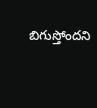బిగుస్తోందని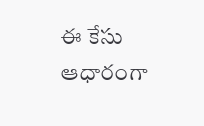ఈ కేసు ఆధారంగా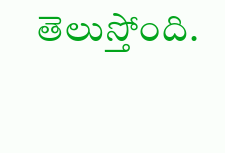తెలుస్తోంది.